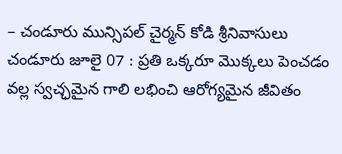– చండూరు మున్సిపల్ చైర్మన్ కోడి శ్రీనివాసులు
చండూరు జూలై 07 : ప్రతి ఒక్కరూ మొక్కలు పెంచడం వల్ల స్వచ్ఛమైన గాలి లభించి ఆరోగ్యమైన జీవితం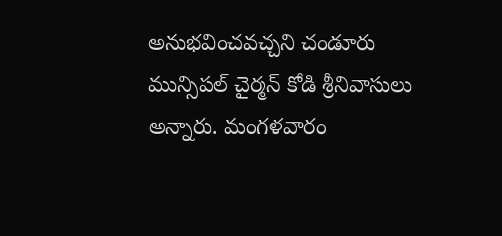అనుభవించవచ్చని చండూరు మున్సిపల్ చైర్మన్ కోడి శ్రీనివాసులు అన్నారు. మంగళవారం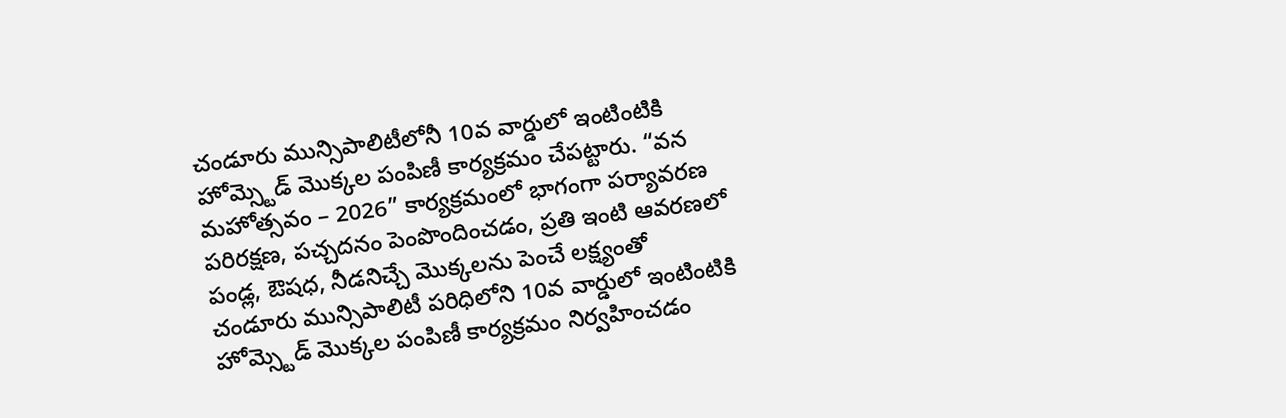చండూరు మున్సిపాలిటీలోనీ 10వ వార్డులో ఇంటింటికి హోమ్స్టెడ్ మొక్కల పంపిణీ కార్యక్రమం చేపట్టారు. “వన మహోత్సవం – 2026” కార్యక్రమంలో భాగంగా పర్యావరణ పరిరక్షణ, పచ్చదనం పెంపొందించడం, ప్రతి ఇంటి ఆవరణలో పండ్ల, ఔషధ, నీడనిచ్చే మొక్కలను పెంచే లక్ష్యంతో చండూరు మున్సిపాలిటీ పరిధిలోని 10వ వార్డులో ఇంటింటికి హోమ్స్టెడ్ మొక్కల పంపిణీ కార్యక్రమం నిర్వహించడం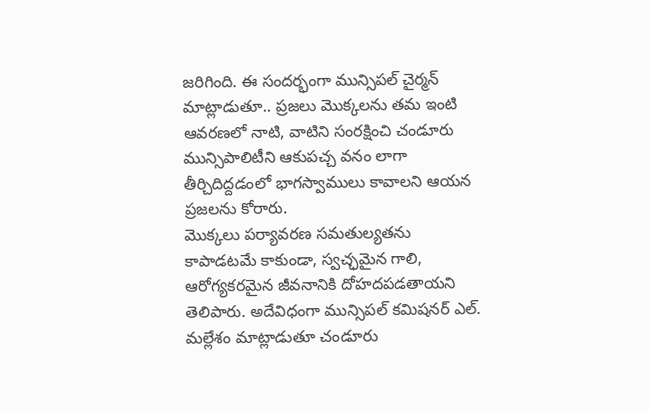జరిగింది. ఈ సందర్భంగా మున్సిపల్ చైర్మన్ మాట్లాడుతూ.. ప్రజలు మొక్కలను తమ ఇంటి ఆవరణలో నాటి, వాటిని సంరక్షించి చండూరు మున్సిపాలిటీని ఆకుపచ్చ వనం లాగా తీర్చిదిద్దడంలో భాగస్వాములు కావాలని ఆయన ప్రజలను కోరారు.
మొక్కలు పర్యావరణ సమతుల్యతను కాపాడటమే కాకుండా, స్వచ్ఛమైన గాలి, ఆరోగ్యకరమైన జీవనానికి దోహదపడతాయని తెలిపారు. అదేవిధంగా మున్సిపల్ కమిషనర్ ఎల్. మల్లేశం మాట్లాడుతూ చండూరు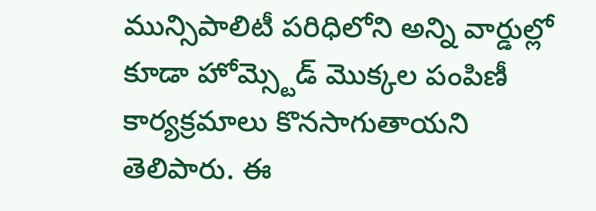మున్సిపాలిటీ పరిధిలోని అన్ని వార్డుల్లో కూడా హోమ్స్టెడ్ మొక్కల పంపిణీ కార్యక్రమాలు కొనసాగుతాయని తెలిపారు. ఈ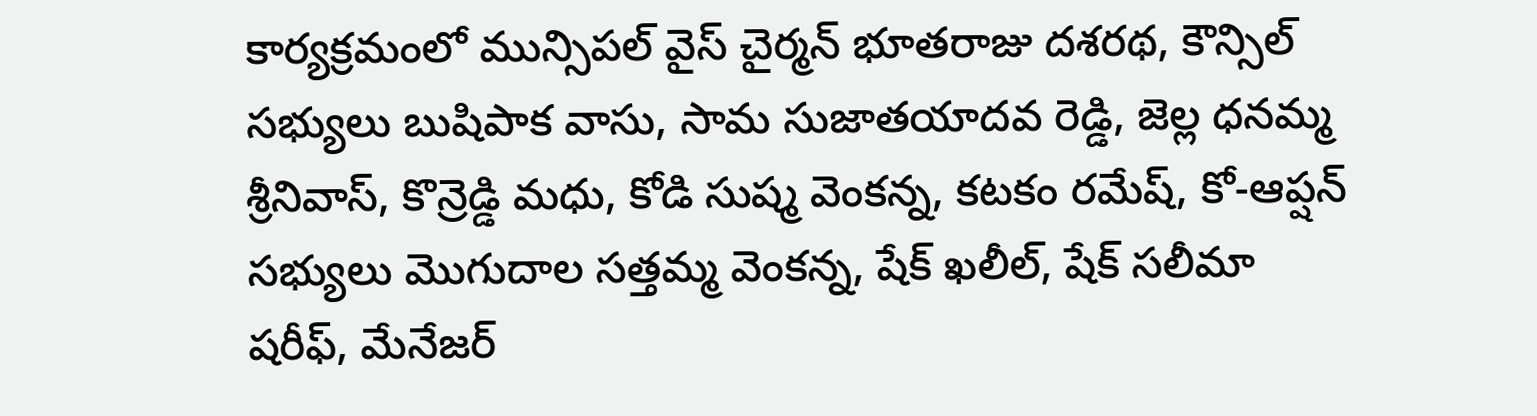కార్యక్రమంలో మున్సిపల్ వైస్ చైర్మన్ భూతరాజు దశరథ, కౌన్సిల్ సభ్యులు బుషిపాక వాసు, సామ సుజాతయాదవ రెడ్డి, జెల్ల ధనమ్మ శ్రీనివాస్, కొన్రెడ్డి మధు, కోడి సుష్మ వెంకన్న, కటకం రమేష్, కో-ఆప్షన్ సభ్యులు మొగుదాల సత్తమ్మ వెంకన్న, షేక్ ఖలీల్, షేక్ సలీమా షరీఫ్, మేనేజర్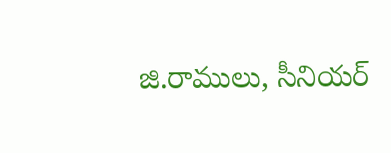జి.రాములు, సీనియర్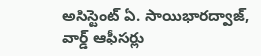అసిస్టెంట్ ఏ. సాయిభారద్వాజ్, వార్డ్ ఆఫీసర్లు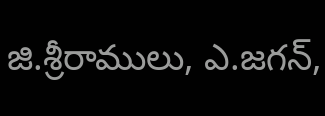జి.శ్రీరాములు, ఎ.జగన్,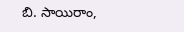బి. సాయిరాం,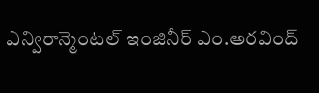ఎన్విరాన్మెంటల్ ఇంజినీర్ ఎం.అరవింద్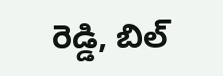రెడ్డి, బిల్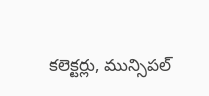కలెక్టర్లు, మున్సిపల్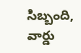సిబ్బంది, వార్డు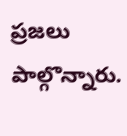ప్రజలు పాల్గొన్నారు.